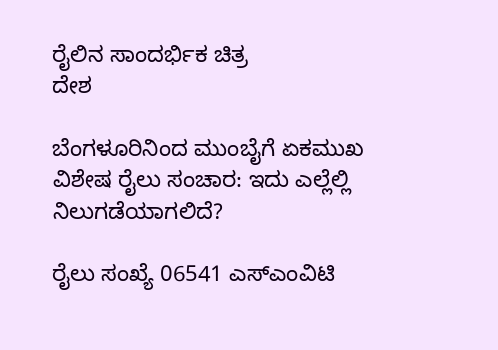ರೈಲಿನ ಸಾಂದರ್ಭಿಕ ಚಿತ್ರ
ದೇಶ

ಬೆಂಗಳೂರಿನಿಂದ ಮುಂಬೈಗೆ ಏಕಮುಖ ವಿಶೇಷ ರೈಲು ಸಂಚಾರ: ಇದು ಎಲ್ಲೆಲ್ಲಿ ನಿಲುಗಡೆಯಾಗಲಿದೆ?

ರೈಲು ಸಂಖ್ಯೆ 06541 ಎಸ್‌ಎಂವಿಟಿ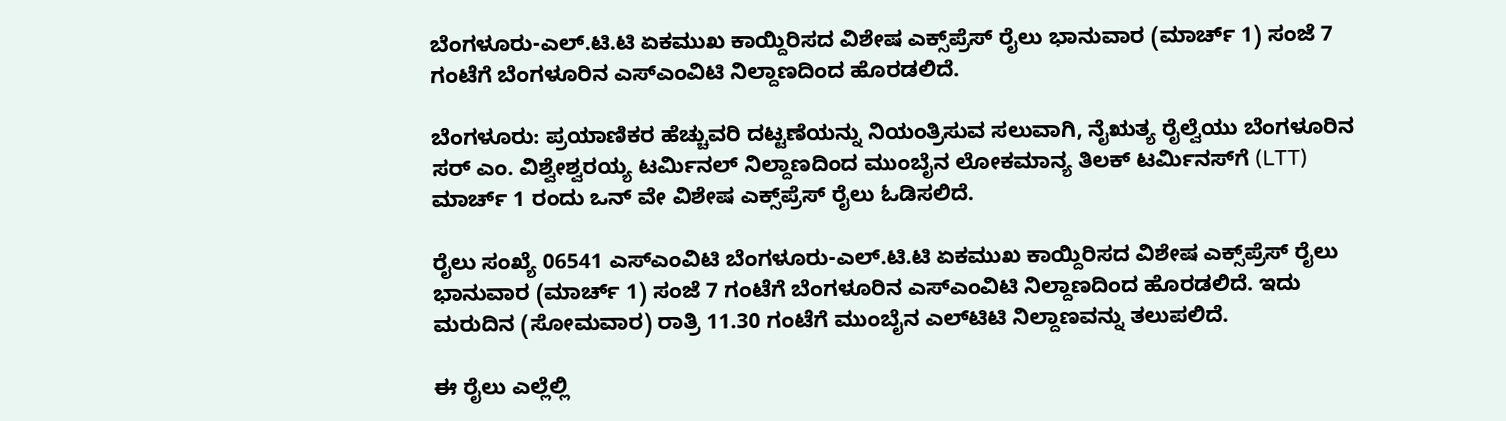ಬೆಂಗಳೂರು-ಎಲ್.ಟಿ.ಟಿ ಏಕಮುಖ ಕಾಯ್ದಿರಿಸದ ವಿಶೇಷ ಎಕ್ಸ್‌ಪ್ರೆಸ್ ರೈಲು ಭಾನುವಾರ (ಮಾರ್ಚ್ 1) ಸಂಜೆ 7 ಗಂಟೆಗೆ ಬೆಂಗಳೂರಿನ ಎಸ್‌ಎಂವಿಟಿ ನಿಲ್ದಾಣದಿಂದ ಹೊರಡಲಿದೆ.

ಬೆಂಗಳೂರು: ಪ್ರಯಾಣಿಕರ ಹೆಚ್ಚುವರಿ ದಟ್ಟಣೆಯನ್ನು ನಿಯಂತ್ರಿಸುವ ಸಲುವಾಗಿ, ನೈಋತ್ಯ ರೈಲ್ವೆಯು ಬೆಂಗಳೂರಿನ ಸರ್ ಎಂ. ವಿಶ್ವೇಶ್ವರಯ್ಯ ಟರ್ಮಿನಲ್ ನಿಲ್ದಾಣದಿಂದ ಮುಂಬೈನ ಲೋಕಮಾನ್ಯ ತಿಲಕ್ ಟರ್ಮಿನಸ್‌ಗೆ (LTT) ಮಾರ್ಚ್ 1 ರಂದು ಒನ್‌ ವೇ ವಿಶೇಷ ಎಕ್ಸ್‌ಪ್ರೆಸ್ ರೈಲು ಓಡಿಸಲಿದೆ.

ರೈಲು ಸಂಖ್ಯೆ 06541 ಎಸ್‌ಎಂವಿಟಿ ಬೆಂಗಳೂರು-ಎಲ್.ಟಿ.ಟಿ ಏಕಮುಖ ಕಾಯ್ದಿರಿಸದ ವಿಶೇಷ ಎಕ್ಸ್‌ಪ್ರೆಸ್ ರೈಲು ಭಾನುವಾರ (ಮಾರ್ಚ್ 1) ಸಂಜೆ 7 ಗಂಟೆಗೆ ಬೆಂಗಳೂರಿನ ಎಸ್‌ಎಂವಿಟಿ ನಿಲ್ದಾಣದಿಂದ ಹೊರಡಲಿದೆ. ಇದು ಮರುದಿನ (ಸೋಮವಾರ) ರಾತ್ರಿ 11.30 ಗಂಟೆಗೆ ಮುಂಬೈನ ಎಲ್‌ಟಿಟಿ ನಿಲ್ದಾಣವನ್ನು ತಲುಪಲಿದೆ.

ಈ ರೈಲು ಎಲ್ಲೆಲ್ಲಿ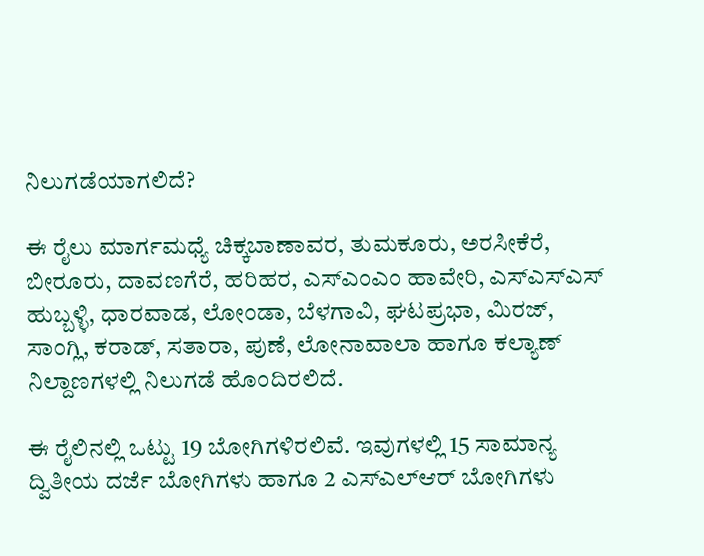ನಿಲುಗಡೆಯಾಗಲಿದೆ?

ಈ ರೈಲು ಮಾರ್ಗಮಧ್ಯೆ ಚಿಕ್ಕಬಾಣಾವರ, ತುಮಕೂರು, ಅರಸೀಕೆರೆ, ಬೀರೂರು, ದಾವಣಗೆರೆ, ಹರಿಹರ, ಎಸ್ಎಂಎಂ ಹಾವೇರಿ, ಎಸ್ಎಸ್ಎಸ್ ಹುಬ್ಬಳ್ಳಿ, ಧಾರವಾಡ, ಲೋಂಡಾ, ಬೆಳಗಾವಿ, ಘಟಪ್ರಭಾ, ಮಿರಜ್, ಸಾಂಗ್ಲಿ, ಕರಾಡ್, ಸತಾರಾ, ಪುಣೆ, ಲೋನಾವಾಲಾ ಹಾಗೂ ಕಲ್ಯಾಣ್ ನಿಲ್ದಾಣಗಳಲ್ಲಿ ನಿಲುಗಡೆ ಹೊಂದಿರಲಿದೆ.

ಈ ರೈಲಿನಲ್ಲಿ ಒಟ್ಟು 19 ಬೋಗಿಗಳಿರಲಿವೆ. ಇವುಗಳಲ್ಲಿ 15 ಸಾಮಾನ್ಯ ದ್ವಿತೀಯ ದರ್ಜೆ ಬೋಗಿಗಳು ಹಾಗೂ 2 ಎಸ್‌ಎಲ್‌ಆರ್ ಬೋಗಿಗಳು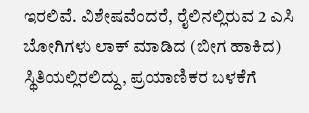ಇರಲಿವೆ. ವಿಶೇಷವೆಂದರೆ, ರೈಲಿನಲ್ಲಿರುವ 2 ಎಸಿ ಬೋಗಿಗಳು ಲಾಕ್ ಮಾಡಿದ (ಬೀಗ ಹಾಕಿದ) ಸ್ಥಿತಿಯಲ್ಲಿರಲಿದ್ದು, ಪ್ರಯಾಣಿಕರ ಬಳಕೆಗೆ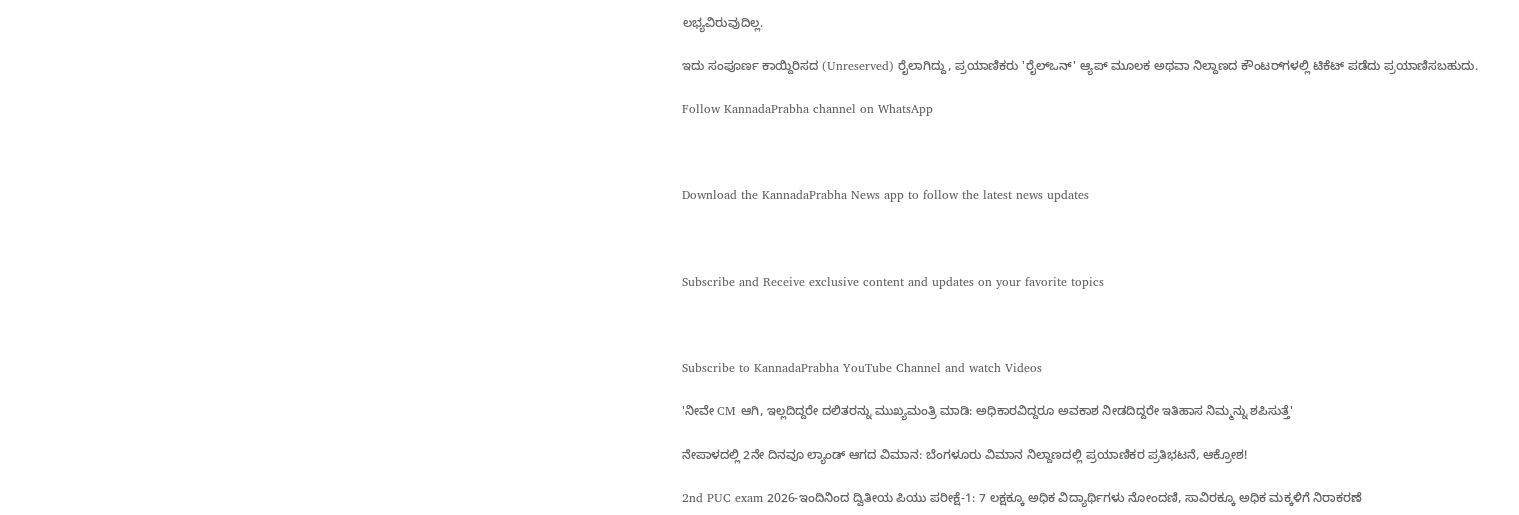ಲಭ್ಯವಿರುವುದಿಲ್ಲ.

ಇದು ಸಂಪೂರ್ಣ ಕಾಯ್ದಿರಿಸದ (Unreserved) ರೈಲಾಗಿದ್ದು, ಪ್ರಯಾಣಿಕರು 'ರೈಲ್ಒನ್' ಆ್ಯಪ್ ಮೂಲಕ ಅಥವಾ ನಿಲ್ದಾಣದ ಕೌಂಟರ್‌ಗಳಲ್ಲಿ ಟಿಕೆಟ್ ಪಡೆದು ಪ್ರಯಾಣಿಸಬಹುದು.

Follow KannadaPrabha channel on WhatsApp



Download the KannadaPrabha News app to follow the latest news updates



Subscribe and Receive exclusive content and updates on your favorite topics



Subscribe to KannadaPrabha YouTube Channel and watch Videos

'ನೀವೇ CM ಆಗಿ, ಇಲ್ಲದಿದ್ದರೇ ದಲಿತರನ್ನು ಮುಖ್ಯಮಂತ್ರಿ ಮಾಡಿ: ಅಧಿಕಾರವಿದ್ದರೂ ಅವಕಾಶ ನೀಡದಿದ್ದರೇ ಇತಿಹಾಸ ನಿಮ್ಮನ್ನು ಶಪಿಸುತ್ತೆ'

ನೇಪಾಳದಲ್ಲಿ 2ನೇ ದಿನವೂ ಲ್ಯಾಂಡ್ ಆಗದ ವಿಮಾನ: ಬೆಂಗಳೂರು ವಿಮಾನ ನಿಲ್ದಾಣದಲ್ಲಿ ಪ್ರಯಾಣಿಕರ ಪ್ರತಿಭಟನೆ, ಆಕ್ರೋಶ!

2nd PUC exam 2026-ಇಂದಿನಿಂದ ದ್ವಿತೀಯ ಪಿಯು ಪರೀಕ್ಷೆ-1: 7 ಲಕ್ಷಕ್ಕೂ ಅಧಿಕ ವಿದ್ಯಾರ್ಥಿಗಳು ನೋಂದಣಿ, ಸಾವಿರಕ್ಕೂ ಅಧಿಕ ಮಕ್ಕಳಿಗೆ ನಿರಾಕರಣೆ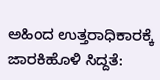ಅಹಿಂದ ಉತ್ತರಾಧಿಕಾರಕ್ಕೆ ಜಾರಕಿಹೊಳಿ ಸಿದ್ದತೆ: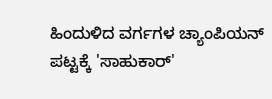ಹಿಂದುಳಿದ ವರ್ಗಗಳ ಚ್ಯಾಂಪಿಯನ್ ಪಟ್ಟಕ್ಕೆ 'ಸಾಹುಕಾರ್'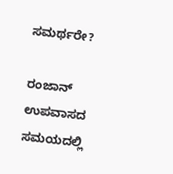ಸಮರ್ಥರೇ?

ರಂಜಾನ್ ಉಪವಾಸದ ಸಮಯದಲ್ಲಿ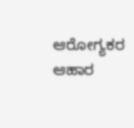ಆರೋಗ್ಯಕರ ಆಹಾರ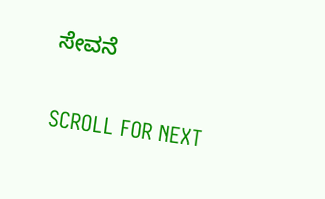ಸೇವನೆ

SCROLL FOR NEXT